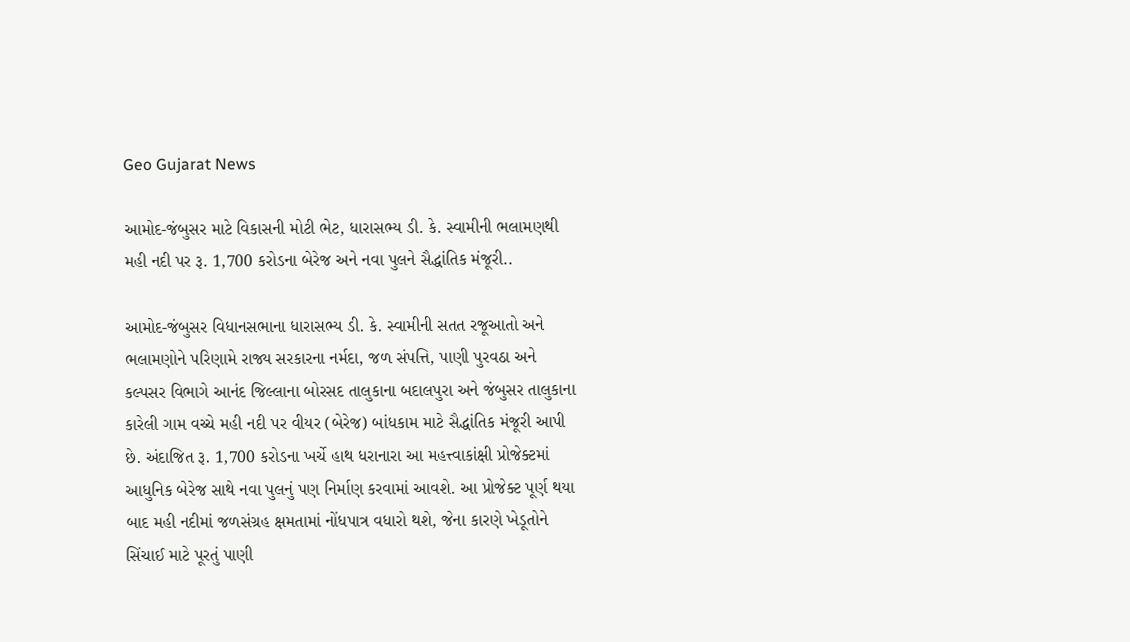Geo Gujarat News

આમોદ-જંબુસર માટે વિકાસની મોટી ભેટ, ધારાસભ્ય ડી. કે. સ્વામીની ભલામણથી મહી નદી પર રૂ. 1,700 કરોડના બેરેજ અને નવા પુલને સૈદ્ધાંતિક મંજૂરી..

આમોદ-જંબુસર વિધાનસભાના ધારાસભ્ય ડી. કે. સ્વામીની સતત રજૂઆતો અને ભલામણોને પરિણામે રાજ્ય સરકારના નર્મદા, જળ સંપત્તિ, પાણી પુરવઠા અને કલ્પસર વિભાગે આનંદ જિલ્લાના બોરસદ તાલુકાના બદાલપુરા અને જંબુસર તાલુકાના કારેલી ગામ વચ્ચે મહી નદી પર વીયર (બેરેજ) બાંધકામ માટે સૈદ્ધાંતિક મંજૂરી આપી છે. અંદાજિત રૂ. 1,700 કરોડના ખર્ચે હાથ ધરાનારા આ મહત્ત્વાકાંક્ષી પ્રોજેક્ટમાં આધુનિક બેરેજ સાથે નવા પુલનું પણ નિર્માણ કરવામાં આવશે. આ પ્રોજેક્ટ પૂર્ણ થયા બાદ મહી નદીમાં જળસંગ્રહ ક્ષમતામાં નોંધપાત્ર વધારો થશે, જેના કારણે ખેડૂતોને સિંચાઈ માટે પૂરતું પાણી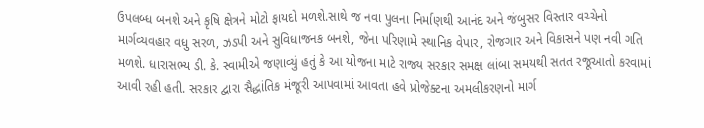ઉપલબ્ધ બનશે અને કૃષિ ક્ષેત્રને મોટો ફાયદો મળશે.સાથે જ નવા પુલના નિર્માણથી આનંદ અને જંબુસર વિસ્તાર વચ્ચેનો માર્ગવ્યવહાર વધુ સરળ, ઝડપી અને સુવિધાજનક બનશે, જેના પરિણામે સ્થાનિક વેપાર, રોજગાર અને વિકાસને પણ નવી ગતિ મળશે. ધારાસભ્ય ડી. કે. સ્વામીએ જણાવ્યું હતું કે આ યોજના માટે રાજ્ય સરકાર સમક્ષ લાંબા સમયથી સતત રજૂઆતો કરવામાં આવી રહી હતી. સરકાર દ્વારા સૈદ્ધાંતિક મંજૂરી આપવામાં આવતા હવે પ્રોજેક્ટના અમલીકરણનો માર્ગ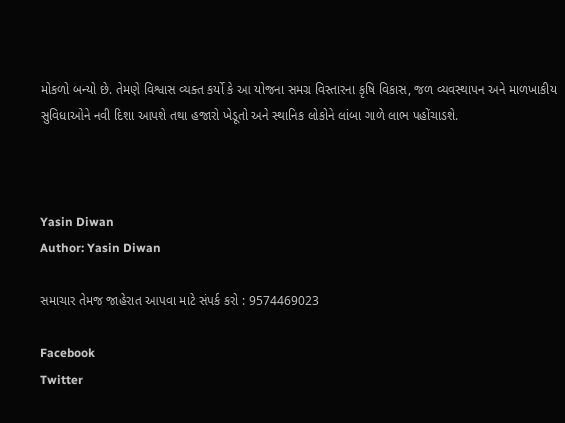મોકળો બન્યો છે. તેમણે વિશ્વાસ વ્યક્ત કર્યો કે આ યોજના સમગ્ર વિસ્તારના કૃષિ વિકાસ, જળ વ્યવસ્થાપન અને માળખાકીય સુવિધાઓને નવી દિશા આપશે તથા હજારો ખેડૂતો અને સ્થાનિક લોકોને લાંબા ગાળે લાભ પહોંચાડશે.



Yasin Diwan
Author: Yasin Diwan

સમાચાર તેમજ જાહેરાત આપવા માટે સંપર્ક કરો : 9574469023

Facebook
Twitter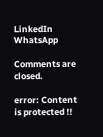LinkedIn
WhatsApp

Comments are closed.

error: Content is protected !!